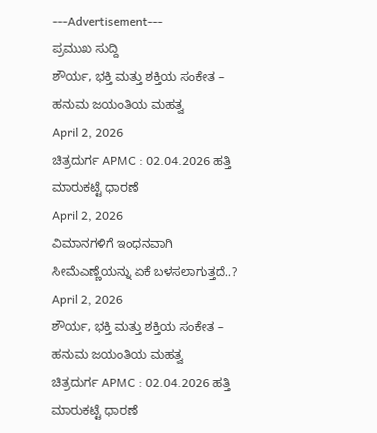---Advertisement---
ಪ್ರಮುಖ ಸುದ್ದಿ
ಶೌರ್ಯ, ಭಕ್ತಿ ಮತ್ತು ಶಕ್ತಿಯ ಸಂಕೇತ – ಹನುಮ ಜಯಂತಿಯ ಮಹತ್ವ
April 2, 2026
ಚಿತ್ರದುರ್ಗ APMC : 02.04.2026 ಹತ್ತಿ ಮಾರುಕಟ್ಟೆ ಧಾರಣೆ
April 2, 2026
ವಿಮಾನಗಳಿಗೆ ಇಂಧನವಾಗಿ ಸೀಮೆಎಣ್ಣೆಯನ್ನು ಏಕೆ ಬಳಸಲಾಗುತ್ತದೆ..?
April 2, 2026
ಶೌರ್ಯ, ಭಕ್ತಿ ಮತ್ತು ಶಕ್ತಿಯ ಸಂಕೇತ – ಹನುಮ ಜಯಂತಿಯ ಮಹತ್ವ
ಚಿತ್ರದುರ್ಗ APMC : 02.04.2026 ಹತ್ತಿ ಮಾರುಕಟ್ಟೆ ಧಾರಣೆ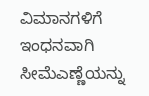ವಿಮಾನಗಳಿಗೆ ಇಂಧನವಾಗಿ ಸೀಮೆಎಣ್ಣೆಯನ್ನು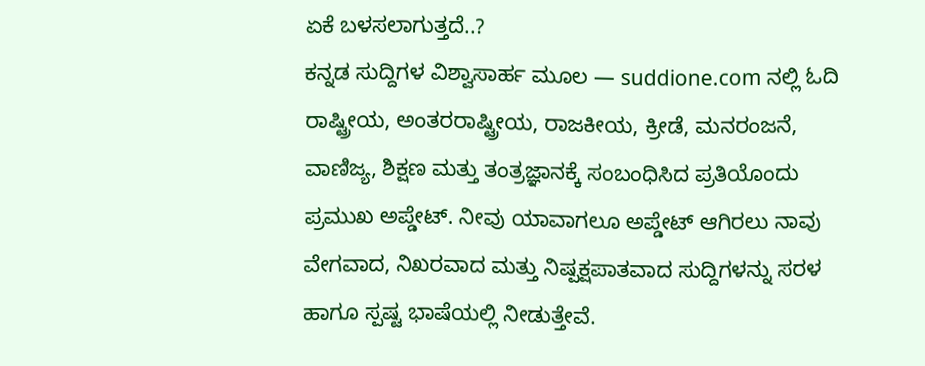ಏಕೆ ಬಳಸಲಾಗುತ್ತದೆ..?
ಕನ್ನಡ ಸುದ್ದಿಗಳ ವಿಶ್ವಾಸಾರ್ಹ ಮೂಲ — suddione.com ನಲ್ಲಿ ಓದಿ ರಾಷ್ಟ್ರೀಯ, ಅಂತರರಾಷ್ಟ್ರೀಯ, ರಾಜಕೀಯ, ಕ್ರೀಡೆ, ಮನರಂಜನೆ, ವಾಣಿಜ್ಯ, ಶಿಕ್ಷಣ ಮತ್ತು ತಂತ್ರಜ್ಞಾನಕ್ಕೆ ಸಂಬಂಧಿಸಿದ ಪ್ರತಿಯೊಂದು ಪ್ರಮುಖ ಅಪ್ಡೇಟ್. ನೀವು ಯಾವಾಗಲೂ ಅಪ್ಡೇಟ್ ಆಗಿರಲು ನಾವು ವೇಗವಾದ, ನಿಖರವಾದ ಮತ್ತು ನಿಷ್ಪಕ್ಷಪಾತವಾದ ಸುದ್ದಿಗಳನ್ನು ಸರಳ ಹಾಗೂ ಸ್ಪಷ್ಟ ಭಾಷೆಯಲ್ಲಿ ನೀಡುತ್ತೇವೆ.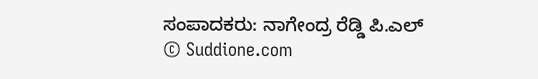ಸಂಪಾದಕರು: ನಾಗೇಂದ್ರ ರೆಡ್ಡಿ ಪಿ.ಎಲ್
© Suddione.com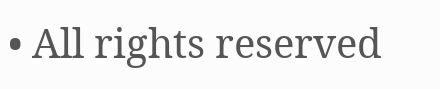• All rights reserved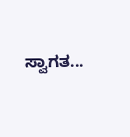ಸ್ವಾಗತ...